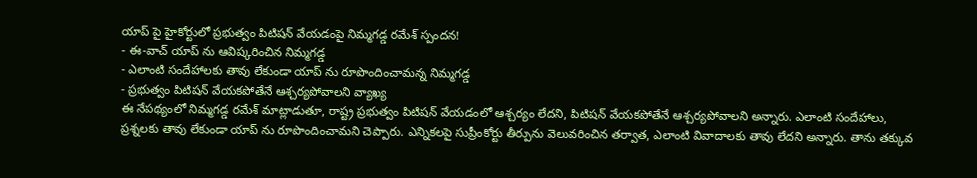యాప్ పై హైకోర్టులో ప్రభుత్వం పిటిషన్ వేయడంపై నిమ్మగడ్డ రమేశ్ స్పందన!
- ఈ-వాచ్ యాప్ ను ఆవిష్కరించిన నిమ్మగడ్డ
- ఎలాంటి సందేహాలకు తావు లేకుండా యాప్ ను రూపొందించామన్న నిమ్మగడ్డ
- ప్రభుత్వం పిటిషన్ వేయకపోతేనే ఆశ్చర్యపోవాలని వ్యాఖ్య
ఈ నేపథ్యంలో నిమ్మగడ్డ రమేశ్ మాట్లాడుతూ, రాష్ట్ర ప్రభుత్వం పిటిషన్ వేయడంలో ఆశ్చర్యం లేదని, పిటిషన్ వేయకపోతేనే ఆశ్చర్యపోవాలని అన్నారు. ఎలాంటి సందేహాలు, ప్రశ్నలకు తావు లేకుండా యాప్ ను రూపొందించామని చెప్పారు. ఎన్నికలపై సుప్రీంకోర్టు తీర్పును వెలువరించిన తర్వాత, ఎలాంటి వివాదాలకు తావు లేదని అన్నారు. తాను తక్కువ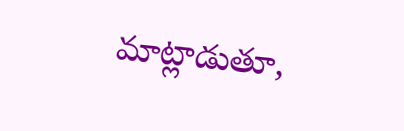మాట్లాడుతూ,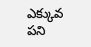ఎక్కువ పని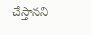చేస్తానని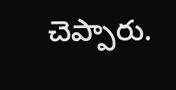చెప్పారు.